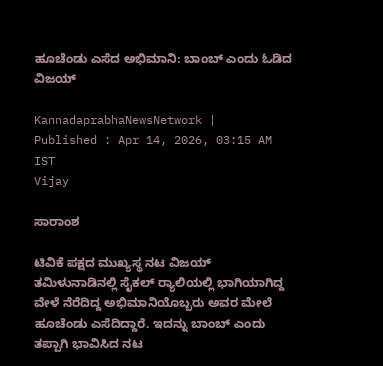ಹೂಚೆಂಡು ಎಸೆದ ಅಭಿಮಾನಿ: ಬಾಂಬ್‌ ಎಂದು ಓಡಿದ ವಿಜಯ್‌

KannadaprabhaNewsNetwork |
Published : Apr 14, 2026, 03:15 AM IST
Vijay

ಸಾರಾಂಶ

ಟಿವಿಕೆ ಪಕ್ಷದ ಮುಖ್ಯಸ್ಥ ನಟ ವಿಜಯ್‌ ತಮಿಳುನಾಡಿನಲ್ಲಿ ಸೈಕಲ್‌ ರ್‍ಯಾಲಿಯಲ್ಲಿ ಭಾಗಿಯಾಗಿದ್ದ ವೇಳೆ ನೆರೆದಿದ್ದ ಅಭಿಮಾನಿಯೊಬ್ಬರು ಅವರ ಮೇಲೆ ಹೂಚೆಂಡು ಎಸೆದಿದ್ದಾರೆ. ಇದನ್ನು ಬಾಂಬ್ ಎಂದು ತಪ್ಪಾಗಿ ಭಾವಿಸಿದ ನಟ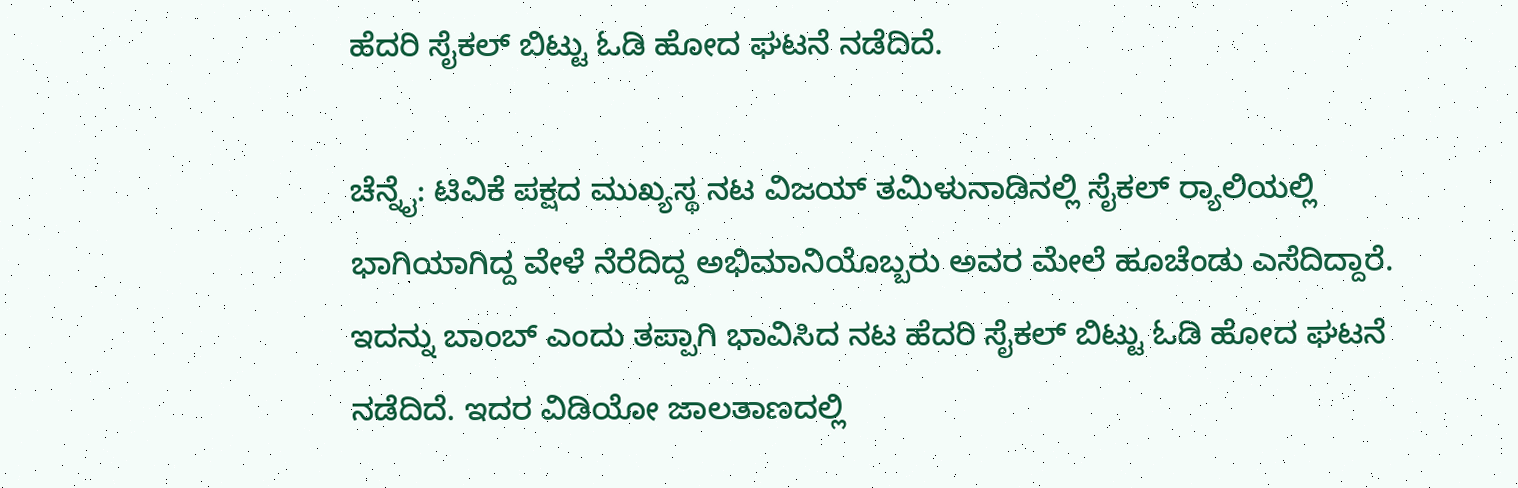ಹೆದರಿ ಸೈಕಲ್‌ ಬಿಟ್ಟು ಓಡಿ ಹೋದ ಘಟನೆ ನಡೆದಿದೆ.

ಚೆನ್ನೈ: ಟಿವಿಕೆ ಪಕ್ಷದ ಮುಖ್ಯಸ್ಥ ನಟ ವಿಜಯ್‌ ತಮಿಳುನಾಡಿನಲ್ಲಿ ಸೈಕಲ್‌ ರ್‍ಯಾಲಿಯಲ್ಲಿ ಭಾಗಿಯಾಗಿದ್ದ ವೇಳೆ ನೆರೆದಿದ್ದ ಅಭಿಮಾನಿಯೊಬ್ಬರು ಅವರ ಮೇಲೆ ಹೂಚೆಂಡು ಎಸೆದಿದ್ದಾರೆ. ಇದನ್ನು ಬಾಂಬ್ ಎಂದು ತಪ್ಪಾಗಿ ಭಾವಿಸಿದ ನಟ ಹೆದರಿ ಸೈಕಲ್‌ ಬಿಟ್ಟು ಓಡಿ ಹೋದ ಘಟನೆ ನಡೆದಿದೆ. ಇದರ ವಿಡಿಯೋ ಜಾಲತಾಣದಲ್ಲಿ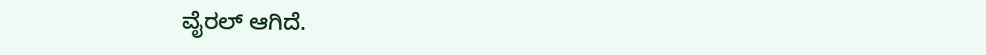ವೈರಲ್‌ ಆಗಿದೆ.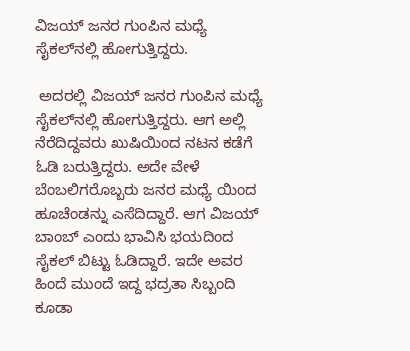ವಿಜಯ್‌ ಜನರ ಗುಂಪಿನ ಮಧ್ಯೆ ಸೈಕಲ್‌ನಲ್ಲಿ ಹೋಗುತ್ತಿದ್ದರು.

 ಅದರಲ್ಲಿ ವಿಜಯ್‌ ಜನರ ಗುಂಪಿನ ಮಧ್ಯೆ ಸೈಕಲ್‌ನಲ್ಲಿ ಹೋಗುತ್ತಿದ್ದರು. ಆಗ ಅಲ್ಲಿ ನೆರೆದಿದ್ದವರು ಖುಷಿಯಿಂದ ನಟನ ಕಡೆಗೆ ಓಡಿ ಬರುತ್ತಿದ್ದರು. ಅದೇ ವೇಳೆ ಬೆಂಬಲಿಗರೊಬ್ಬರು ಜನರ ಮಧ್ಯೆ ಯಿಂದ ಹೂಚೆಂಡನ್ನು ಎಸೆದಿದ್ದಾರೆ. ಆಗ ವಿಜಯ್‌ ಬಾಂಬ್‌ ಎಂದು ಭಾವಿಸಿ ಭಯದಿಂದ ಸೈಕಲ್ ಬಿಟ್ಟು ಓಡಿದ್ದಾರೆ. ಇದೇ ಅವರ ಹಿಂದೆ ಮುಂದೆ ಇದ್ದ ಭದ್ರತಾ ಸಿಬ್ಬಂದಿ ಕೂಡಾ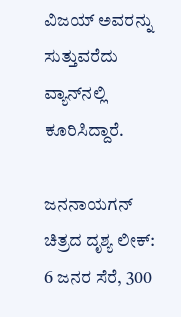ವಿಜಯ್‌ ಅವರನ್ನು ಸುತ್ತುವರೆದು ವ್ಯಾನ್‌ನಲ್ಲಿ ಕೂರಿಸಿದ್ದಾರೆ.

ಜನನಾಯಗನ್‌ ಚಿತ್ರದ ದೃಶ್ಯ ಲೀಕ್‌: 6 ಜನರ ಸೆರೆ, 300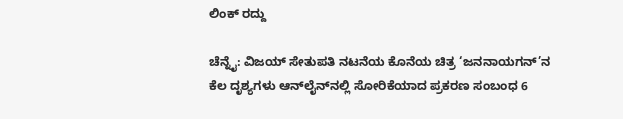ಲಿಂಕ್‌ ರದ್ದು

ಚೆನ್ನೈ: ವಿಜಯ್‌ ಸೇತುಪತಿ ನಟನೆಯ ಕೊನೆಯ ಚಿತ್ರ ‘ಜನನಾಯಗನ್‌’ನ ಕೆಲ ದೃಶ್ಯಗಳು ಆನ್‌ಲೈನ್‌ನಲ್ಲಿ ಸೋರಿಕೆಯಾದ ಪ್ರಕರಣ ಸಂಬಂಧ 6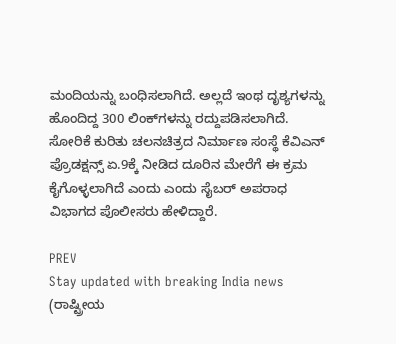ಮಂದಿಯನ್ನು ಬಂಧಿಸಲಾಗಿದೆ. ಅಲ್ಲದೆ ಇಂಥ ದೃಶ್ಯಗಳನ್ನು ಹೊಂದಿದ್ದ 300 ಲಿಂಕ್‌ಗಳನ್ನು ರದ್ದುಪಡಿಸಲಾಗಿದೆ. ಸೋರಿಕೆ ಕುರಿತು ಚಲನಚಿತ್ರದ ನಿರ್ಮಾಣ ಸಂಸ್ಥೆ ಕೆವಿಎನ್‌ ಪ್ರೊಡಕ್ಷನ್ಸ್‌ ಏ.9ಕ್ಕೆ ನೀಡಿದ ದೂರಿನ ಮೇರೆಗೆ ಈ ಕ್ರಮ ಕೈಗೊಳ್ಳಲಾಗಿದೆ ಎಂದು ಎಂದು ಸೈಬರ್‌ ಅಪರಾಧ ವಿಭಾಗದ ಪೊಲೀಸರು ಹೇಳಿದ್ದಾರೆ.

PREV
Stay updated with breaking India news (ರಾಷ್ಟ್ರೀಯ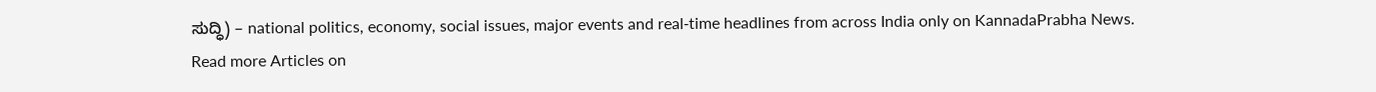ಸುದ್ಧಿ) – national politics, economy, social issues, major events and real‑time headlines from across India only on KannadaPrabha News.
Read more Articles on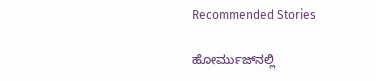Recommended Stories

ಹೋರ್ಮುಜ್‌ನಲ್ಲಿ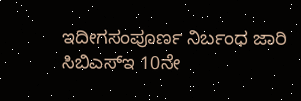ಇದೀಗಸಂಪೂರ್ಣ ನಿರ್ಬಂಧ ಜಾರಿ
ಸಿಬಿಎಸ್‌ಇ 10ನೇ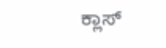ಕ್ಲಾಸ್‌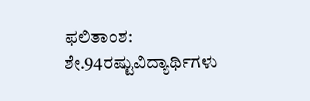ಫಲಿತಾಂಶ: ಶೇ.94ರಷ್ಟುವಿದ್ಯಾರ್ಥಿಗಳು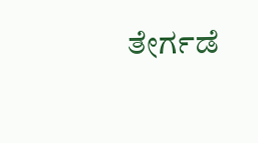ತೇರ್ಗಡೆ